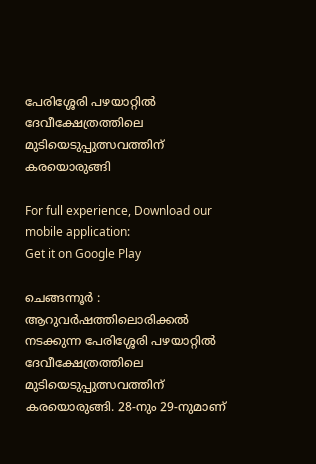പേരിശ്ശേരി പഴയാറ്റിൽ ദേവീക്ഷേത്രത്തിലെ മുടിയെടുപ്പുത്സവത്തിന് കരയൊരുങ്ങി

For full experience, Download our mobile application:
Get it on Google Play

ചെങ്ങന്നൂർ : ആറുവർഷത്തിലൊരിക്കൽ നടക്കുന്ന പേരിശ്ശേരി പഴയാറ്റിൽ ദേവീക്ഷേത്രത്തിലെ മുടിയെടുപ്പുത്സവത്തിന് കരയൊരുങ്ങി. 28-നും 29-നുമാണ്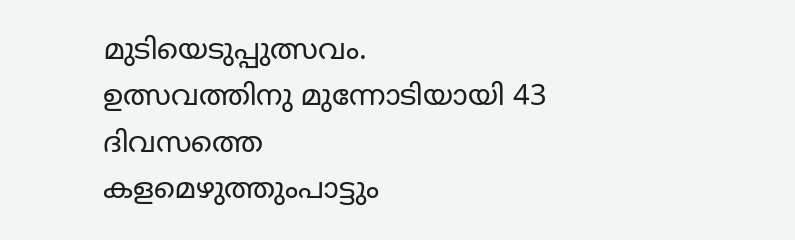മുടിയെടുപ്പുത്സവം. ഉത്സവത്തിനു മുന്നോടിയായി 43 ദിവസത്തെ കളമെഴുത്തുംപാട്ടും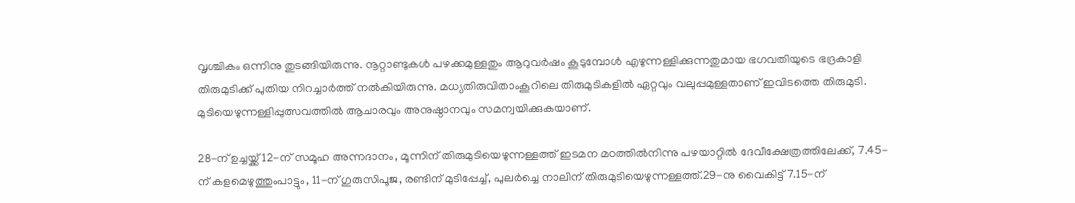വൃശ്ചികം ഒന്നിനു തുടങ്ങിയിരുന്നു. നൂറ്റാണ്ടുകൾ പഴക്കമുള്ളതും ആറുവർഷം കൂടുമ്പോൾ എഴുന്നള്ളിക്കുന്നതുമായ ഭഗവതിയുടെ ഭദ്രകാളി തിരുമുടിക്ക് പുതിയ നിറച്ചാർത്ത് നൽകിയിരുന്നു. മധ്യതിരുവിതാംകൂറിലെ തിരുമുടികളിൽ ഏറ്റവും വലുപ്പമുള്ളതാണ് ഇവിടത്തെ തിരുമുടി. മുടിയെഴുന്നള്ളിപ്പുത്സവത്തിൽ ആചാരവും അനുഷ്ഠാനവും സമന്വയിക്കുകയാണ്.

28-ന് ഉച്ചയ്ക്ക് 12-ന് സമൂഹ അന്നദാനം, മൂന്നിന് തിരുമുടിയെഴുന്നള്ളത്ത് ഇടമന മഠത്തിൽനിന്നു പഴയാറ്റിൽ ദേവീക്ഷേത്രത്തിലേക്ക്, 7.45-ന് കളമെഴുത്തുംപാട്ടും, 11-ന് ഗുരുസിപൂജ, രണ്ടിന് മുടിപ്പേച്ച്, പുലർച്ചെ നാലിന് തിരുമുടിയെഴുന്നള്ളത്ത്.29-നു വൈകിട്ട് 7.15-ന്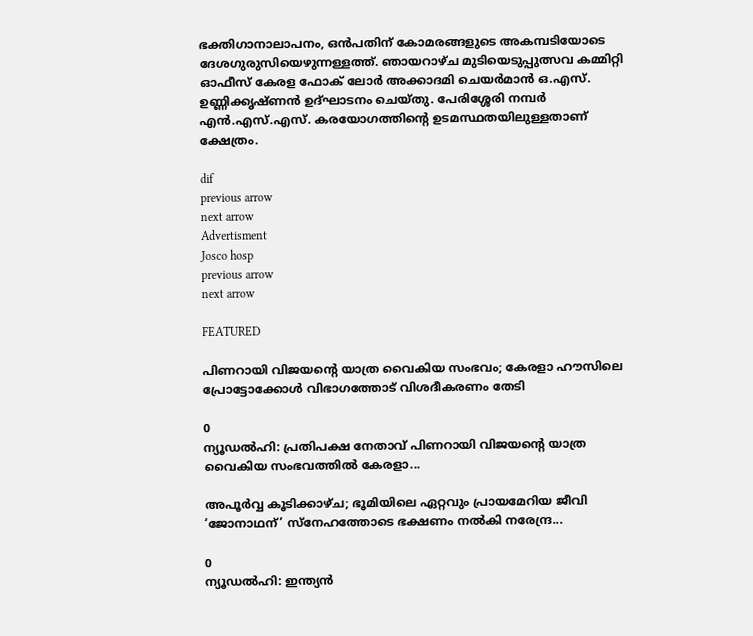ഭക്തിഗാനാലാപനം, ഒൻപതിന് കോമരങ്ങളുടെ അകമ്പടിയോടെ ദേശഗുരുസിയെഴുന്നള്ളത്ത്. ഞായറാഴ്ച മുടിയെടുപ്പുത്സവ കമ്മിറ്റി ഓഫീസ് കേരള ഫോക് ലോർ അക്കാദമി ചെയർമാൻ ഒ.എസ്. ഉണ്ണിക്കൃഷ്ണൻ ഉദ്ഘാടനം ചെയ്തു. പേരിശ്ശേരി നമ്പർ എൻ.എസ്.എസ്. കരയോഗത്തിന്റെ ഉടമസ്ഥതയിലുള്ളതാണ് ക്ഷേത്രം.

dif
previous arrow
next arrow
Advertisment
Josco hosp
previous arrow
next arrow

FEATURED

പിണറായി വിജയന്റെ യാത്ര വൈകിയ സംഭവം; കേരളാ ഹൗസിലെ പ്രോട്ടോക്കോൾ വിഭാഗത്തോട് വിശദീകരണം തേടി

0
ന്യൂഡല്‍ഹി: പ്രതിപക്ഷ നേതാവ് പിണറായി വിജയന്റെ യാത്ര വൈകിയ സംഭവത്തില്‍ കേരളാ...

അപൂർവ്വ കൂടിക്കാഴ്ച; ഭൂമിയിലെ ഏറ്റവും പ്രായമേറിയ ജീവി ‘ജോനാഥന്’ സ്നേഹത്തോടെ ഭക്ഷണം നൽകി നരേന്ദ്ര...

0
ന്യൂഡൽഹി: ഇന്ത്യൻ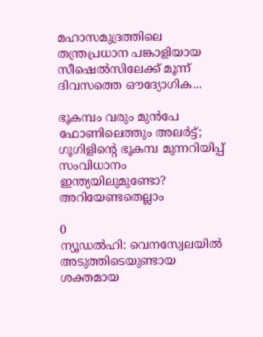മഹാസമുദ്രത്തിലെ തന്ത്രപ്രധാന പങ്കാളിയായ സീഷെൽസിലേക്ക് മൂന്ന് ദിവസത്തെ ഔദ്യോഗിക...

ഭൂകമ്പം വരും മുൻപേ ഫോണിലെത്തും അലർട്ട്; ഗൂഗിളിന്റെ ഭൂകമ്പ മുന്നറിയിപ്പ് സംവിധാനം ഇന്ത്യയിലുമുണ്ടോ? അറിയേണ്ടതെല്ലാം

0
ന്യൂഡൽഹി: വെനസ്വേലയിൽ അടുത്തിടെയുണ്ടായ ശക്തമായ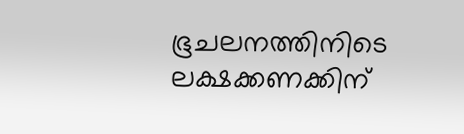ഭൂചലനത്തിനിടെ ലക്ഷക്കണക്കിന്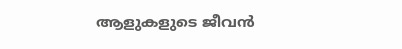ആളുകളുടെ ജീവൻ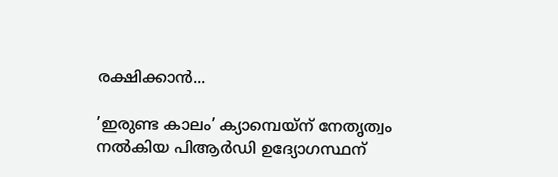രക്ഷിക്കാൻ...

’ഇരുണ്ട കാലം’ ക്യാമ്പെയ്‌ന് നേതൃത്വം നൽകിയ പിആർഡി ഉദ്യോഗസ്ഥന്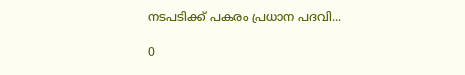നടപടിക്ക് പകരം പ്രധാന പദവി...

0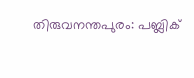തിരുവനന്തപുരം: പബ്ലിക്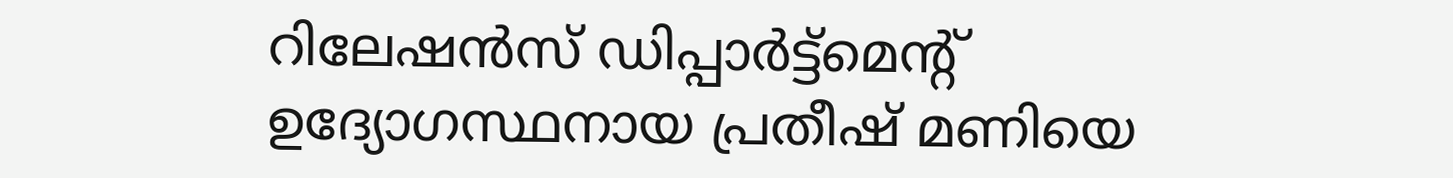റിലേഷൻസ് ഡിപ്പാർട്ട്മെന്റ് ഉദ്യോഗസ്ഥനായ പ്രതീഷ് മണിയെ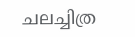ചലച്ചിത്ര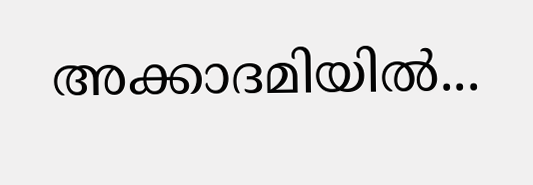അക്കാദമിയില്‍...